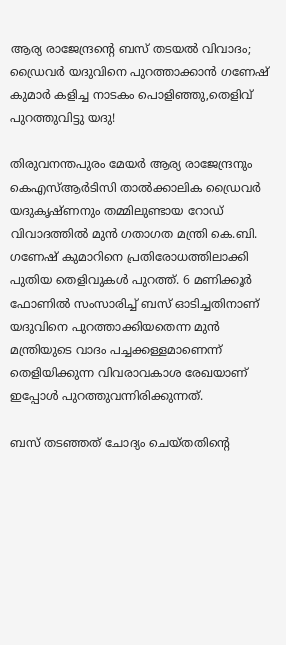ആര്യ രാജേന്ദ്രന്റെ ബസ് തടയല്‍ വിവാദം; ഡ്രൈവര്‍ യദുവിനെ പുറത്താക്കാന്‍ ഗണേഷ് കുമാര്‍ കളിച്ച നാടകം പൊളിഞ്ഞു,തെളിവ് പുറത്തുവിട്ടു യദു!

തിരുവനന്തപുരം മേയര്‍ ആര്യ രാജേന്ദ്രനും കെഎസ്ആര്‍ടിസി താല്‍ക്കാലിക ഡ്രൈവര്‍ യദുകൃഷ്ണനും തമ്മിലുണ്ടായ റോഡ് വിവാദത്തില്‍ മുന്‍ ഗതാഗത മന്ത്രി കെ.ബി. ഗണേഷ് കുമാറിനെ പ്രതിരോധത്തിലാക്കി പുതിയ തെളിവുകള്‍ പുറത്ത്. 6 മണിക്കൂര്‍ ഫോണില്‍ സംസാരിച്ച് ബസ് ഓടിച്ചതിനാണ് യദുവിനെ പുറത്താക്കിയതെന്ന മുന്‍ മന്ത്രിയുടെ വാദം പച്ചക്കള്ളമാണെന്ന് തെളിയിക്കുന്ന വിവരാവകാശ രേഖയാണ് ഇപ്പോള്‍ പുറത്തുവന്നിരിക്കുന്നത്.

ബസ് തടഞ്ഞത് ചോദ്യം ചെയ്തതിന്റെ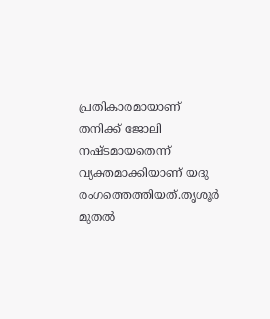പ്രതികാരമായാണ് തനിക്ക് ജോലി നഷ്ടമായതെന്ന് വ്യക്തമാക്കിയാണ് യദു രംഗത്തെത്തിയത്.തൃശൂര്‍ മുതല്‍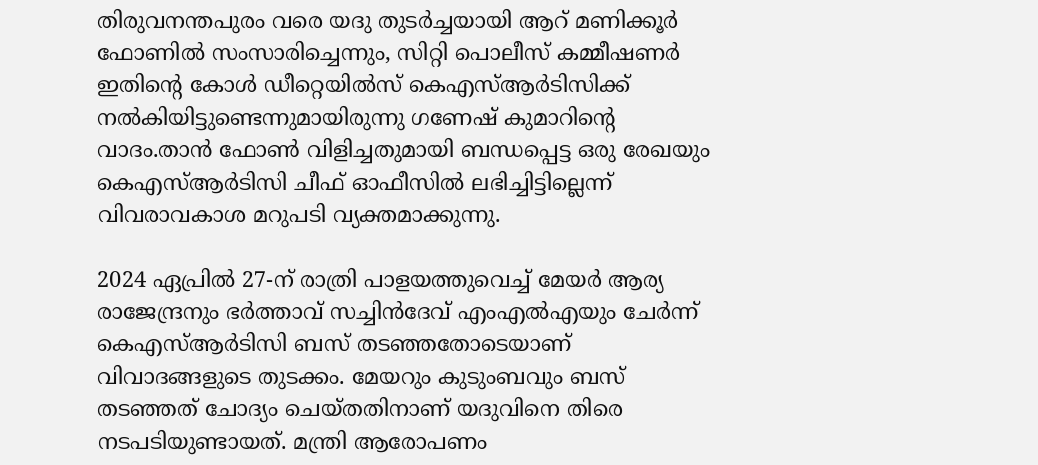തിരുവനന്തപുരം വരെ യദു തുടര്‍ച്ചയായി ആറ് മണിക്കൂര്‍ ഫോണില്‍ സംസാരിച്ചെന്നും, സിറ്റി പൊലീസ് കമ്മീഷണര്‍ ഇതിന്റെ കോള്‍ ഡീറ്റെയില്‍സ് കെഎസ്ആര്‍ടിസിക്ക് നല്‍കിയിട്ടുണ്ടെന്നുമായിരുന്നു ഗണേഷ് കുമാറിന്റെ വാദം.താന്‍ ഫോണ്‍ വിളിച്ചതുമായി ബന്ധപ്പെട്ട ഒരു രേഖയും കെഎസ്ആര്‍ടിസി ചീഫ് ഓഫീസില്‍ ലഭിച്ചിട്ടില്ലെന്ന് വിവരാവകാശ മറുപടി വ്യക്തമാക്കുന്നു.

2024 ഏപ്രില്‍ 27-ന് രാത്രി പാളയത്തുവെച്ച് മേയര്‍ ആര്യ രാജേന്ദ്രനും ഭര്‍ത്താവ് സച്ചിന്‍ദേവ് എംഎല്‍എയും ചേര്‍ന്ന് കെഎസ്ആര്‍ടിസി ബസ് തടഞ്ഞതോടെയാണ് വിവാദങ്ങളുടെ തുടക്കം. മേയറും കുടുംബവും ബസ് തടഞ്ഞത് ചോദ്യം ചെയ്തതിനാണ് യദുവിനെ തിരെ നടപടിയുണ്ടായത്. മന്ത്രി ആരോപണം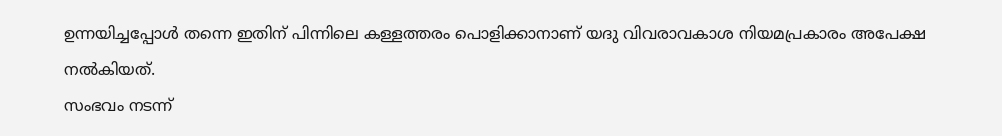ഉന്നയിച്ചപ്പോള്‍ തന്നെ ഇതിന് പിന്നിലെ കള്ളത്തരം പൊളിക്കാനാണ് യദു വിവരാവകാശ നിയമപ്രകാരം അപേക്ഷ നല്‍കിയത്.
സംഭവം നടന്ന്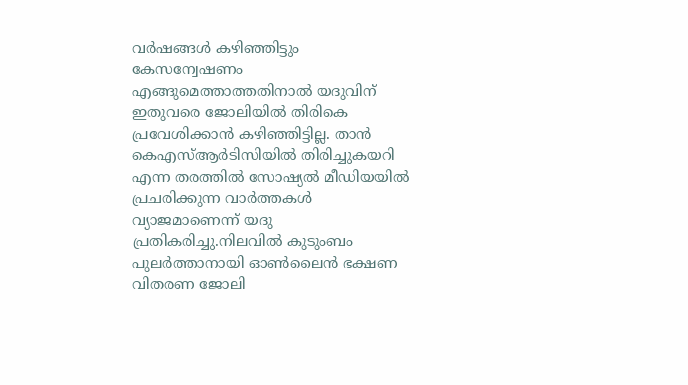വര്‍ഷങ്ങള്‍ കഴിഞ്ഞിട്ടും കേസന്വേഷണം എങ്ങുമെത്താത്തതിനാല്‍ യദുവിന് ഇതുവരെ ജോലിയില്‍ തിരികെ പ്രവേശിക്കാന്‍ കഴിഞ്ഞിട്ടില്ല. താന്‍ കെഎസ്ആര്‍ടിസിയില്‍ തിരിച്ചുകയറി എന്ന തരത്തില്‍ സോഷ്യല്‍ മീഡിയയില്‍ പ്രചരിക്കുന്ന വാര്‍ത്തകള്‍ വ്യാജമാണെന്ന് യദു പ്രതികരിച്ചു.നിലവില്‍ കുടുംബം പുലര്‍ത്താനായി ഓണ്‍ലൈന്‍ ഭക്ഷണ വിതരണ ജോലി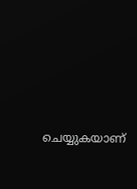ചെയ്യുകയാണ്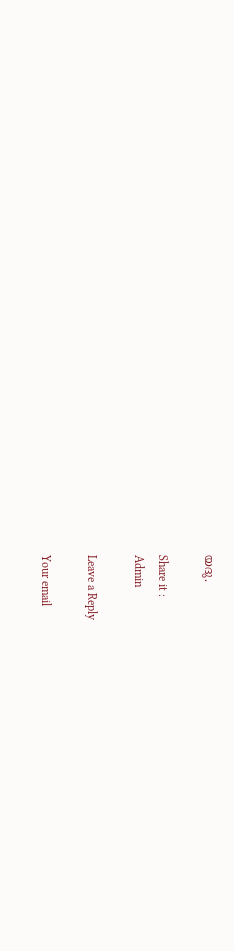യദു.

Share it :
Admin

Leave a Reply

Your email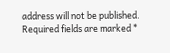address will not be published. Required fields are marked *